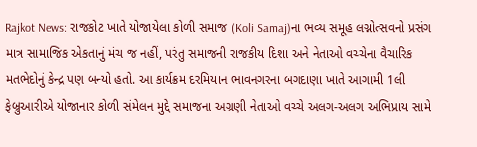Rajkot News: રાજકોટ ખાતે યોજાયેલા કોળી સમાજ (Koli Samaj)ના ભવ્ય સમૂહ લગ્નોત્સવનો પ્રસંગ માત્ર સામાજિક એકતાનું મંચ જ નહીં, પરંતુ સમાજની રાજકીય દિશા અને નેતાઓ વચ્ચેના વૈચારિક મતભેદોનું કેન્દ્ર પણ બન્યો હતો. આ કાર્યક્રમ દરમિયાન ભાવનગરના બગદાણા ખાતે આગામી 1લી ફેબ્રુઆરીએ યોજાનાર કોળી સંમેલન મુદ્દે સમાજના અગ્રણી નેતાઓ વચ્ચે અલગ-અલગ અભિપ્રાય સામે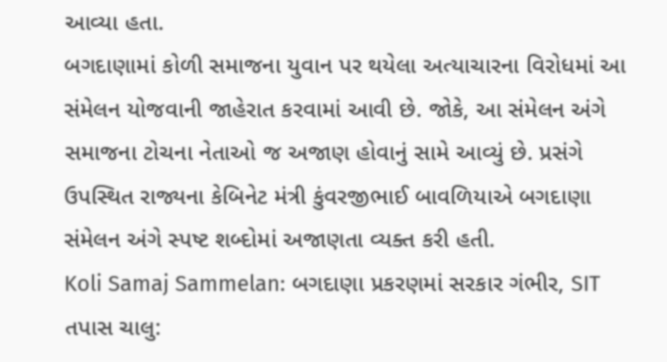આવ્યા હતા.
બગદાણામાં કોળી સમાજના યુવાન પર થયેલા અત્યાચારના વિરોધમાં આ સંમેલન યોજવાની જાહેરાત કરવામાં આવી છે. જોકે, આ સંમેલન અંગે સમાજના ટોચના નેતાઓ જ અજાણ હોવાનું સામે આવ્યું છે. પ્રસંગે ઉપસ્થિત રાજ્યના કેબિનેટ મંત્રી કુંવરજીભાઈ બાવળિયાએ બગદાણા સંમેલન અંગે સ્પષ્ટ શબ્દોમાં અજાણતા વ્યક્ત કરી હતી.
Koli Samaj Sammelan: બગદાણા પ્રકરણમાં સરકાર ગંભીર, SIT તપાસ ચાલુ: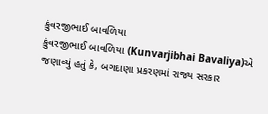કુંવરજીભાઈ બાવળિયા
કુંવરજીભાઈ બાવળિયા (Kunvarjibhai Bavaliya)એ જણાવ્યું હતું કે, બગદાણા પ્રકરણમાં રાજ્ય સરકાર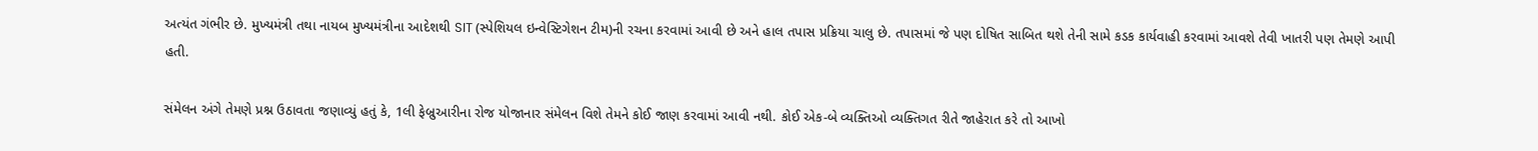અત્યંત ગંભીર છે. મુખ્યમંત્રી તથા નાયબ મુખ્યમંત્રીના આદેશથી SIT (સ્પેશિયલ ઇન્વેસ્ટિગેશન ટીમ)ની રચના કરવામાં આવી છે અને હાલ તપાસ પ્રક્રિયા ચાલુ છે. તપાસમાં જે પણ દોષિત સાબિત થશે તેની સામે કડક કાર્યવાહી કરવામાં આવશે તેવી ખાતરી પણ તેમણે આપી હતી.

સંમેલન અંગે તેમણે પ્રશ્ન ઉઠાવતા જણાવ્યું હતું કે, 1લી ફેબ્રુઆરીના રોજ યોજાનાર સંમેલન વિશે તેમને કોઈ જાણ કરવામાં આવી નથી. કોઈ એક-બે વ્યક્તિઓ વ્યક્તિગત રીતે જાહેરાત કરે તો આખો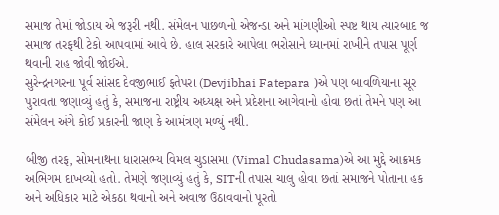સમાજ તેમાં જોડાય એ જરૂરી નથી. સંમેલન પાછળનો એજન્ડા અને માંગણીઓ સ્પષ્ટ થાય ત્યારબાદ જ સમાજ તરફથી ટેકો આપવામાં આવે છે. હાલ સરકારે આપેલા ભરોસાને ધ્યાનમાં રાખીને તપાસ પૂર્ણ થવાની રાહ જોવી જોઈએ.
સુરેન્દ્રનગરના પૂર્વ સાંસદ દેવજીભાઈ ફતેપરા (Devjibhai Fatepara )એ પણ બાવળિયાના સૂર પુરાવતા જણાવ્યું હતું કે, સમાજના રાષ્ટ્રીય અધ્યક્ષ અને પ્રદેશના આગેવાનો હોવા છતાં તેમને પણ આ સંમેલન અંગે કોઈ પ્રકારની જાણ કે આમંત્રણ મળ્યું નથી.

બીજી તરફ, સોમનાથના ધારાસભ્ય વિમલ ચુડાસમા (Vimal Chudasama)એ આ મુદ્દે આક્રમક અભિગમ દાખવ્યો હતો. તેમણે જણાવ્યું હતું કે, SITની તપાસ ચાલુ હોવા છતાં સમાજને પોતાના હક અને અધિકાર માટે એકઠા થવાનો અને અવાજ ઉઠાવવાનો પૂરતો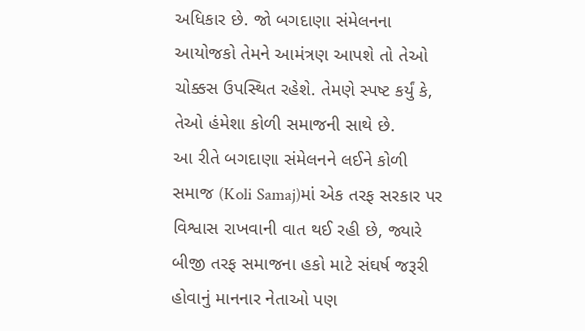અધિકાર છે. જો બગદાણા સંમેલનના આયોજકો તેમને આમંત્રણ આપશે તો તેઓ ચોક્કસ ઉપસ્થિત રહેશે. તેમણે સ્પષ્ટ કર્યું કે, તેઓ હંમેશા કોળી સમાજની સાથે છે.
આ રીતે બગદાણા સંમેલનને લઈને કોળી સમાજ (Koli Samaj)માં એક તરફ સરકાર પર વિશ્વાસ રાખવાની વાત થઈ રહી છે, જ્યારે બીજી તરફ સમાજના હકો માટે સંઘર્ષ જરૂરી હોવાનું માનનાર નેતાઓ પણ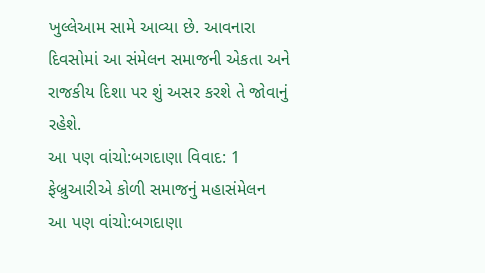ખુલ્લેઆમ સામે આવ્યા છે. આવનારા દિવસોમાં આ સંમેલન સમાજની એકતા અને રાજકીય દિશા પર શું અસર કરશે તે જોવાનું રહેશે.
આ પણ વાંચો:બગદાણા વિવાદ: 1 ફેબ્રુઆરીએ કોળી સમાજનું મહાસંમેલન
આ પણ વાંચો:બગદાણા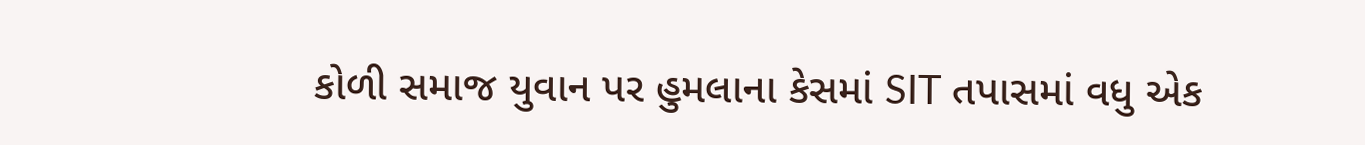કોળી સમાજ યુવાન પર હુમલાના કેસમાં SIT તપાસમાં વધુ એક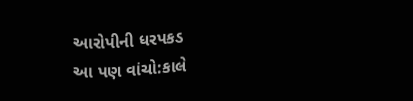આરોપીની ધરપકડ
આ પણ વાંચો:કાલે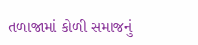તળાજામાં કોળી સમાજનું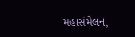મહાસંમેલન,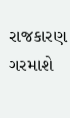રાજકારણ ગરમાશે